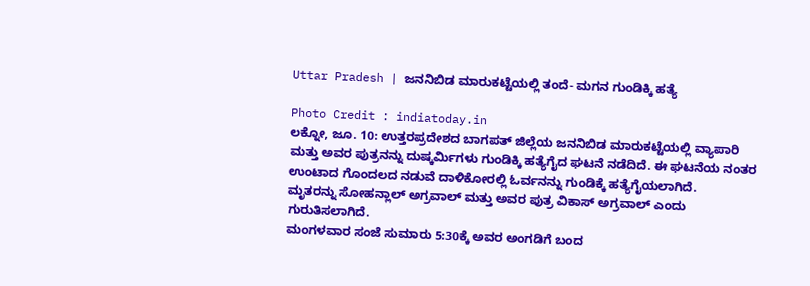Uttar Pradesh | ಜನನಿಬಿಡ ಮಾರುಕಟ್ಟೆಯಲ್ಲಿ ತಂದೆ- ಮಗನ ಗುಂಡಿಕ್ಕಿ ಹತ್ಯೆ

Photo Credit : indiatoday.in
ಲಕ್ನೋ, ಜೂ. 10: ಉತ್ತರಪ್ರದೇಶದ ಬಾಗಪತ್ ಜಿಲ್ಲೆಯ ಜನನಿಬಿಡ ಮಾರುಕಟ್ಟೆಯಲ್ಲಿ ವ್ಯಾಪಾರಿ ಮತ್ತು ಅವರ ಪುತ್ರನನ್ನು ದುಷ್ಕರ್ಮಿಗಳು ಗುಂಡಿಕ್ಕಿ ಹತ್ಯೆಗೈದ ಘಟನೆ ನಡೆದಿದೆ. ಈ ಘಟನೆಯ ನಂತರ ಉಂಟಾದ ಗೊಂದಲದ ನಡುವೆ ದಾಳಿಕೋರಲ್ಲಿ ಓರ್ವನನ್ನು ಗುಂಡಿಕ್ಕೆ ಹತ್ಯೆಗೈಯಲಾಗಿದೆ.
ಮೃತರನ್ನು ಸೋಹನ್ಲಾಲ್ ಅಗ್ರವಾಲ್ ಮತ್ತು ಅವರ ಪುತ್ರ ವಿಕಾಸ್ ಅಗ್ರವಾಲ್ ಎಂದು ಗುರುತಿಸಲಾಗಿದೆ.
ಮಂಗಳವಾರ ಸಂಜೆ ಸುಮಾರು 5:30ಕ್ಕೆ ಅವರ ಅಂಗಡಿಗೆ ಬಂದ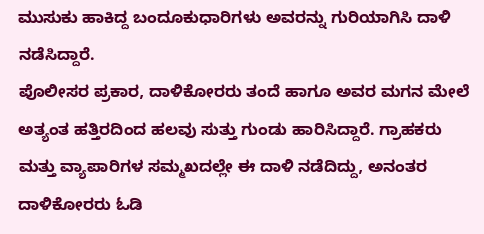ಮುಸುಕು ಹಾಕಿದ್ದ ಬಂದೂಕುಧಾರಿಗಳು ಅವರನ್ನು ಗುರಿಯಾಗಿಸಿ ದಾಳಿ ನಡೆಸಿದ್ದಾರೆ.
ಪೊಲೀಸರ ಪ್ರಕಾರ, ದಾಳಿಕೋರರು ತಂದೆ ಹಾಗೂ ಅವರ ಮಗನ ಮೇಲೆ ಅತ್ಯಂತ ಹತ್ತಿರದಿಂದ ಹಲವು ಸುತ್ತು ಗುಂಡು ಹಾರಿಸಿದ್ದಾರೆ. ಗ್ರಾಹಕರು ಮತ್ತು ವ್ಯಾಪಾರಿಗಳ ಸಮ್ಮಖದಲ್ಲೇ ಈ ದಾಳಿ ನಡೆದಿದ್ದು, ಅನಂತರ ದಾಳಿಕೋರರು ಓಡಿ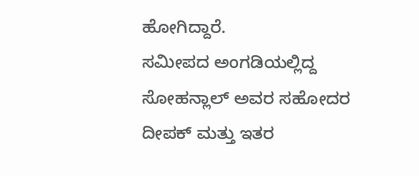ಹೋಗಿದ್ದಾರೆ.
ಸಮೀಪದ ಅಂಗಡಿಯಲ್ಲಿದ್ದ ಸೋಹನ್ಲಾಲ್ ಅವರ ಸಹೋದರ ದೀಪಕ್ ಮತ್ತು ಇತರ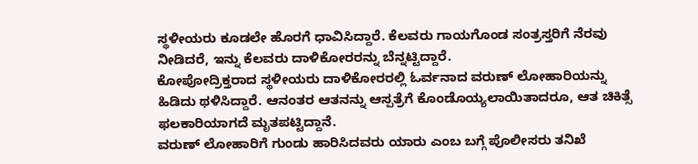ಸ್ಥಳೀಯರು ಕೂಡಲೇ ಹೊರಗೆ ಧಾವಿಸಿದ್ದಾರೆ. ಕೆಲವರು ಗಾಯಗೊಂಡ ಸಂತ್ರಸ್ತರಿಗೆ ನೆರವು ನೀಡಿದರೆ, ಇನ್ನು ಕೆಲವರು ದಾಳಿಕೋರರನ್ನು ಬೆನ್ನಟ್ಟಿದ್ದಾರೆ.
ಕೋಪೋದ್ರಿಕ್ತರಾದ ಸ್ಥಳೀಯರು ದಾಳಿಕೋರರಲ್ಲಿ ಓರ್ವನಾದ ವರುಣ್ ಲೋಹಾರಿಯನ್ನು ಹಿಡಿದು ಥಳಿಸಿದ್ದಾರೆ. ಆನಂತರ ಆತನನ್ನು ಆಸ್ಪತ್ರೆಗೆ ಕೊಂಡೊಯ್ಯಲಾಯಿತಾದರೂ, ಆತ ಚಿಕಿತ್ಸೆ ಫಲಕಾರಿಯಾಗದೆ ಮೃತಪಟ್ಟಿದ್ದಾನೆ.
ವರುಣ್ ಲೋಹಾರಿಗೆ ಗುಂಡು ಹಾರಿಸಿದವರು ಯಾರು ಎಂಬ ಬಗ್ಗೆ ಪೊಲೀಸರು ತನಿಖೆ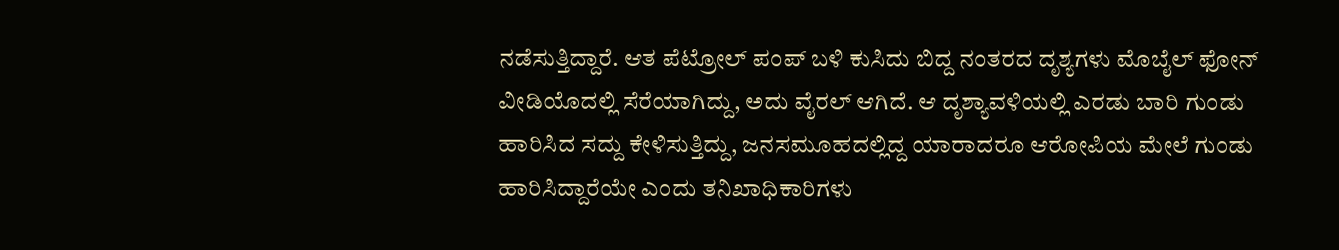ನಡೆಸುತ್ತಿದ್ದಾರೆ. ಆತ ಪೆಟ್ರೋಲ್ ಪಂಪ್ ಬಳಿ ಕುಸಿದು ಬಿದ್ದ ನಂತರದ ದೃಶ್ಯಗಳು ಮೊಬೈಲ್ ಫೋನ್ ವೀಡಿಯೊದಲ್ಲಿ ಸೆರೆಯಾಗಿದ್ದು, ಅದು ವೈರಲ್ ಆಗಿದೆ. ಆ ದೃಶ್ಯಾವಳಿಯಲ್ಲಿ ಎರಡು ಬಾರಿ ಗುಂಡು ಹಾರಿಸಿದ ಸದ್ದು ಕೇಳಿಸುತ್ತಿದ್ದು, ಜನಸಮೂಹದಲ್ಲಿದ್ದ ಯಾರಾದರೂ ಆರೋಪಿಯ ಮೇಲೆ ಗುಂಡು ಹಾರಿಸಿದ್ದಾರೆಯೇ ಎಂದು ತನಿಖಾಧಿಕಾರಿಗಳು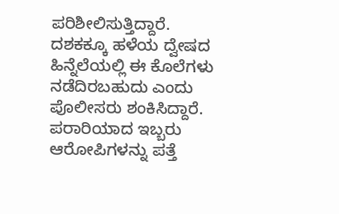ಪರಿಶೀಲಿಸುತ್ತಿದ್ದಾರೆ.
ದಶಕಕ್ಕೂ ಹಳೆಯ ದ್ವೇಷದ ಹಿನ್ನೆಲೆಯಲ್ಲಿ ಈ ಕೊಲೆಗಳು ನಡೆದಿರಬಹುದು ಎಂದು ಪೊಲೀಸರು ಶಂಕಿಸಿದ್ದಾರೆ. ಪರಾರಿಯಾದ ಇಬ್ಬರು ಆರೋಪಿಗಳನ್ನು ಪತ್ತೆ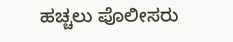ಹಚ್ಚಲು ಪೊಲೀಸರು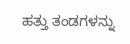ಹತ್ತು ತಂಡಗಳನ್ನು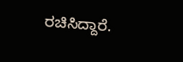ರಚಿಸಿದ್ದಾರೆ.